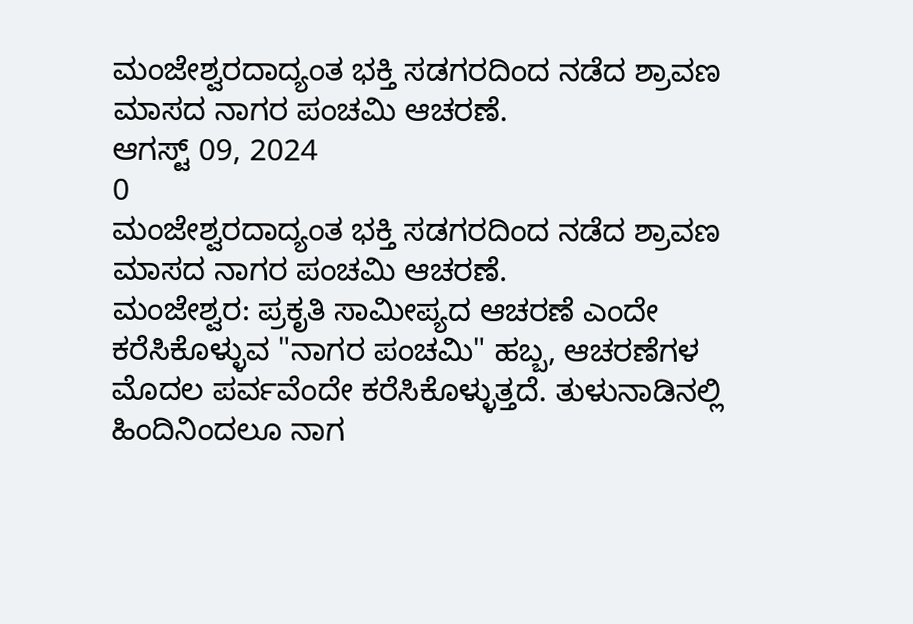ಮಂಜೇಶ್ವರದಾದ್ಯಂತ ಭಕ್ತಿ ಸಡಗರದಿಂದ ನಡೆದ ಶ್ರಾವಣ ಮಾಸದ ನಾಗರ ಪಂಚಮಿ ಆಚರಣೆ.
ಆಗಸ್ಟ್ 09, 2024
0
ಮಂಜೇಶ್ವರದಾದ್ಯಂತ ಭಕ್ತಿ ಸಡಗರದಿಂದ ನಡೆದ ಶ್ರಾವಣ ಮಾಸದ ನಾಗರ ಪಂಚಮಿ ಆಚರಣೆ.
ಮಂಜೇಶ್ವರ: ಪ್ರಕೃತಿ ಸಾಮೀಪ್ಯದ ಆಚರಣೆ ಎಂದೇ ಕರೆಸಿಕೊಳ್ಳುವ "ನಾಗರ ಪಂಚಮಿ" ಹಬ್ಬ, ಆಚರಣೆಗಳ ಮೊದಲ ಪರ್ವವೆಂದೇ ಕರೆಸಿಕೊಳ್ಳುತ್ತದೆ. ತುಳುನಾಡಿನಲ್ಲಿ ಹಿಂದಿನಿಂದಲೂ ನಾಗ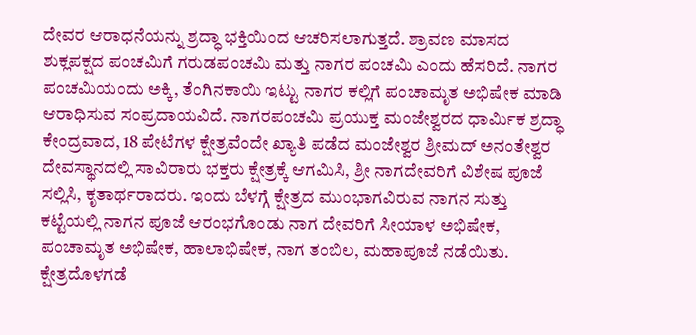ದೇವರ ಆರಾಧನೆಯನ್ನು ಶ್ರದ್ಧಾ ಭಕ್ತಿಯಿಂದ ಆಚರಿಸಲಾಗುತ್ತದೆ. ಶ್ರಾವಣ ಮಾಸದ ಶುಕ್ಲಪಕ್ಷದ ಪಂಚಮಿಗೆ ಗರುಡಪಂಚಮಿ ಮತ್ತು ನಾಗರ ಪಂಚಮಿ ಎಂದು ಹೆಸರಿದೆ. ನಾಗರ ಪಂಚಮಿಯಂದು ಅಕ್ಕಿ, ತೆಂಗಿನಕಾಯಿ ಇಟ್ಟು ನಾಗರ ಕಲ್ಲಿಗೆ ಪಂಚಾಮೃತ ಅಭಿಷೇಕ ಮಾಡಿ ಆರಾಧಿಸುವ ಸಂಪ್ರದಾಯವಿದೆ. ನಾಗರಪಂಚಮಿ ಪ್ರಯುಕ್ತ ಮಂಜೇಶ್ವರದ ಧಾರ್ಮಿಕ ಶ್ರದ್ಧಾ ಕೇಂದ್ರವಾದ, 18 ಪೇಟೆಗಳ ಕ್ಷೇತ್ರವೆಂದೇ ಖ್ಯಾತಿ ಪಡೆದ ಮಂಜೇಶ್ವರ ಶ್ರೀಮದ್ ಅನಂತೇಶ್ವರ ದೇವಸ್ಥಾನದಲ್ಲಿ ಸಾವಿರಾರು ಭಕ್ತರು ಕ್ಷೇತ್ರಕ್ಕೆ ಆಗಮಿಸಿ, ಶ್ರೀ ನಾಗದೇವರಿಗೆ ವಿಶೇಷ ಪೂಜೆ ಸಲ್ಲಿಸಿ, ಕೃತಾರ್ಥರಾದರು. ಇಂದು ಬೆಳಗ್ಗೆ ಕ್ಷೇತ್ರದ ಮುಂಭಾಗವಿರುವ ನಾಗನ ಸುತ್ತು ಕಟ್ಟೆಯಲ್ಲಿ ನಾಗನ ಪೂಜೆ ಆರಂಭಗೊಂಡು ನಾಗ ದೇವರಿಗೆ ಸೀಯಾಳ ಅಭಿಷೇಕ, ಪಂಚಾಮೃತ ಅಭಿಷೇಕ, ಹಾಲಾಭಿಷೇಕ, ನಾಗ ತಂಬಿಲ, ಮಹಾಪೂಜೆ ನಡೆಯಿತು. ಕ್ಷೇತ್ರದೊಳಗಡೆ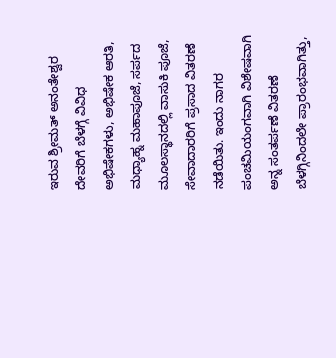ಇರುವ ಶ್ರೀಮತ್ ಅನಂತೇಶ್ವರ ದೇವರಿಗೆ ಬೆಳಗ್ಗೆ ವಿವಿಧ ಅಭಿಷೇಕಗಳು, ಅಭಿಷೇಕ ಆರತಿ, ಮಧ್ಯಾಹ್ನ ಮಹಾಪೂಜೆ, ಸರ್ಪದ ಮೂಲಸ್ಥಾನದಲ್ಲಿ ವಾಸುಕಿ ಪೂಜೆ, ಸೇವಾದಾರರಿಗೆ ಪ್ರಸಾದ ವಿತರಣೆ ನಡೆಯಿತು. ಇಂದು ನಾಗರ ಪಂಚಮಿಯಂಗವಾಗಿ ವಿಶೇಷವಾಗಿ ಅನ್ನ ಸಂತರ್ಪಣೆ ವಿತರಣೆ ಬೆಳಗ್ಗಿನಿಂದಲೇ ಪ್ರಾರಂಭವಾಗಿತ್ತು,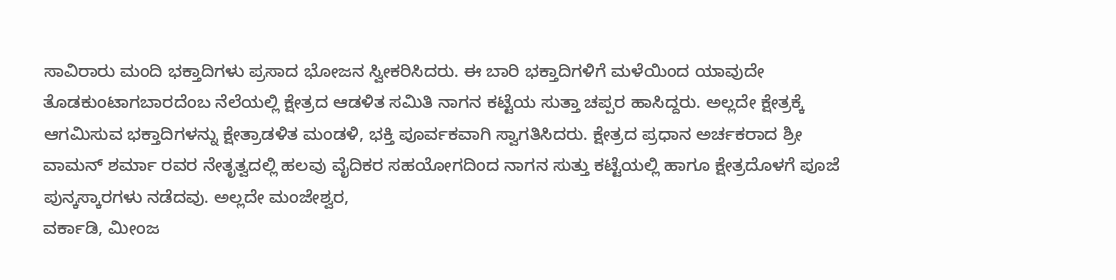ಸಾವಿರಾರು ಮಂದಿ ಭಕ್ತಾದಿಗಳು ಪ್ರಸಾದ ಭೋಜನ ಸ್ವೀಕರಿಸಿದರು. ಈ ಬಾರಿ ಭಕ್ತಾದಿಗಳಿಗೆ ಮಳೆಯಿಂದ ಯಾವುದೇ ತೊಡಕುಂಟಾಗಬಾರದೆಂಬ ನೆಲೆಯಲ್ಲಿ ಕ್ಷೇತ್ರದ ಆಡಳಿತ ಸಮಿತಿ ನಾಗನ ಕಟ್ಟೆಯ ಸುತ್ತಾ ಚಪ್ಪರ ಹಾಸಿದ್ದರು. ಅಲ್ಲದೇ ಕ್ಷೇತ್ರಕ್ಕೆ ಆಗಮಿಸುವ ಭಕ್ತಾದಿಗಳನ್ನು ಕ್ಷೇತ್ರಾಡಳಿತ ಮಂಡಳಿ, ಭಕ್ತಿ ಪೂರ್ವಕವಾಗಿ ಸ್ವಾಗತಿಸಿದರು. ಕ್ಷೇತ್ರದ ಪ್ರಧಾನ ಅರ್ಚಕರಾದ ಶ್ರೀ ವಾಮನ್ ಶರ್ಮಾ ರವರ ನೇತೃತ್ವದಲ್ಲಿ ಹಲವು ವೈದಿಕರ ಸಹಯೋಗದಿಂದ ನಾಗನ ಸುತ್ತು ಕಟ್ಟೆಯಲ್ಲಿ ಹಾಗೂ ಕ್ಷೇತ್ರದೊಳಗೆ ಪೂಜೆ ಪುನ್ಕಸ್ಕಾರಗಳು ನಡೆದವು. ಅಲ್ಲದೇ ಮಂಜೇಶ್ವರ,
ವರ್ಕಾಡಿ, ಮೀಂಜ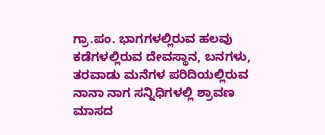ಗ್ರಾ.ಪಂ. ಭಾಗಗಳಲ್ಲಿರುವ ಹಲವು ಕಡೆಗಳಲ್ಲಿರುವ ದೇವಸ್ಥಾನ, ಬನಗಳು, ತರವಾಡು ಮನೆಗಳ ಪರಿದಿಯಲ್ಲಿರುವ ನಾನಾ ನಾಗ ಸನ್ನಿಧಿಗಳಲ್ಲಿ ಶ್ರಾವಣ ಮಾಸದ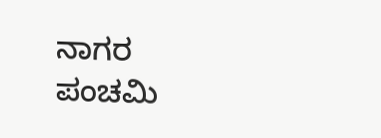ನಾಗರ ಪಂಚಮಿ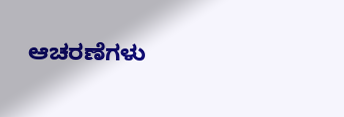ಆಚರಣೆಗಳು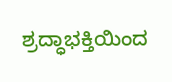ಶ್ರದ್ಧಾಭಕ್ತಿಯಿಂದ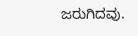ಜರುಗಿದವು.